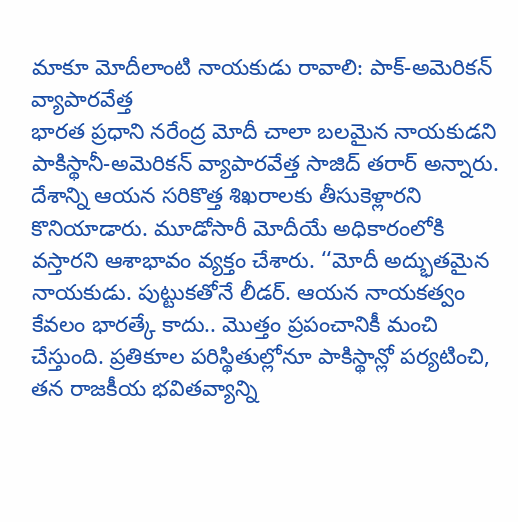మాకూ మోదీలాంటి నాయకుడు రావాలి: పాక్-అమెరికన్ వ్యాపారవేత్త
భారత ప్రధాని నరేంద్ర మోదీ చాలా బలమైన నాయకుడని పాకిస్థానీ-అమెరికన్ వ్యాపారవేత్త సాజిద్ తరార్ అన్నారు. దేశాన్ని ఆయన సరికొత్త శిఖరాలకు తీసుకెళ్లారని కొనియాడారు. మూడోసారీ మోదీయే అధికారంలోకి వస్తారని ఆశాభావం వ్యక్తం చేశారు. ‘‘మోదీ అద్భుతమైన నాయకుడు. పుట్టుకతోనే లీడర్. ఆయన నాయకత్వం కేవలం భారత్కే కాదు.. మొత్తం ప్రపంచానికీ మంచి చేస్తుంది. ప్రతికూల పరిస్థితుల్లోనూ పాకిస్థాన్లో పర్యటించి, తన రాజకీయ భవితవ్యాన్ని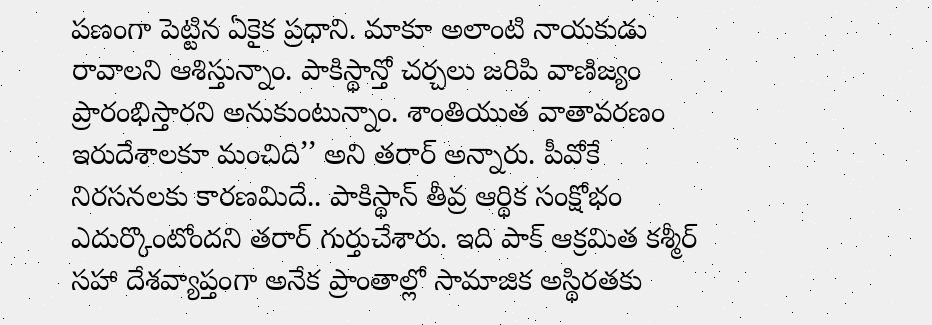పణంగా పెట్టిన ఏకైక ప్రధాని. మాకూ అలాంటి నాయకుడు రావాలని ఆశిస్తున్నాం. పాకిస్థాన్తో చర్చలు జరిపి వాణిజ్యం ప్రారంభిస్తారని అనుకుంటున్నాం. శాంతియుత వాతావరణం ఇరుదేశాలకూ మంచిది’’ అని తరార్ అన్నారు. పీవోకే నిరసనలకు కారణమిదే.. పాకిస్థాన్ తీవ్ర ఆర్థిక సంక్షోభం ఎదుర్కొంటోందని తరార్ గుర్తుచేశారు. ఇది పాక్ ఆక్రమిత కశ్మీర్ సహా దేశవ్యాప్తంగా అనేక ప్రాంతాల్లో సామాజిక అస్థిరతకు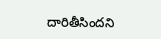దారితీసిందని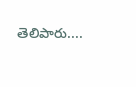తెలిపారు....